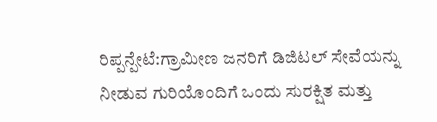ರಿಪ್ಪನ್ಪೇಟೆ:ಗ್ರಾಮೀಣ ಜನರಿಗೆ ಡಿಜಿಟಲ್ ಸೇವೆಯನ್ನು ನೀಡುವ ಗುರಿಯೊಂದಿಗೆ ಒಂದು ಸುರಕ್ಷಿತ ಮತ್ತು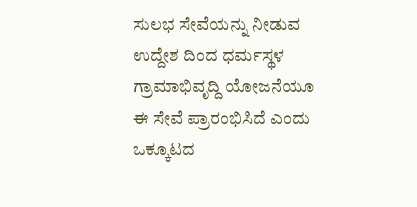ಸುಲಭ ಸೇವೆಯನ್ನು ನೀಡುವ ಉದ್ದೇಶ ದಿಂದ ಧರ್ಮಸ್ಥಳ ಗ್ರಾಮಾಭಿವೃದ್ದಿ ಯೋಜನೆಯೂ ಈ ಸೇವೆ ಪ್ರಾರಂಭಿಸಿದೆ ಎಂದು ಒಕ್ಕೂಟದ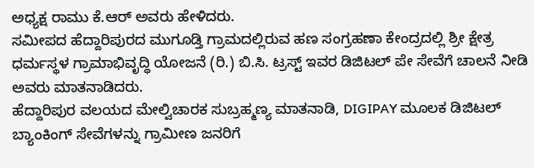ಅಧ್ಯಕ್ಷ ರಾಮು ಕೆ.ಆರ್ ಅವರು ಹೇಳಿದರು.
ಸಮೀಪದ ಹೆದ್ದಾರಿಪುರದ ಮುಗೂಡ್ತಿ ಗ್ರಾಮದಲ್ಲಿರುವ ಹಣ ಸಂಗ್ರಹಣಾ ಕೇಂದ್ರದಲ್ಲಿ ಶ್ರೀ ಕ್ಷೇತ್ರ ಧರ್ಮಸ್ಥಳ ಗ್ರಾಮಾಭಿವೃದ್ಧಿ ಯೋಜನೆ (ರಿ.) ಬಿ.ಸಿ. ಟ್ರಸ್ಟ್ ಇವರ ಡಿಜಿಟಲ್ ಪೇ ಸೇವೆಗೆ ಚಾಲನೆ ನೀಡಿ ಅವರು ಮಾತನಾಡಿದರು.
ಹೆದ್ದಾರಿಪುರ ವಲಯದ ಮೇಲ್ವಿಚಾರಕ ಸುಬ್ರಹ್ಮಣ್ಯ ಮಾತನಾಡಿ, DIGIPAY ಮೂಲಕ ಡಿಜಿಟಲ್ ಬ್ಯಾಂಕಿಂಗ್ ಸೇವೆಗಳನ್ನು ಗ್ರಾಮೀಣ ಜನರಿಗೆ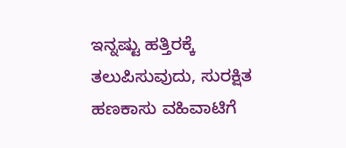ಇನ್ನಷ್ಟು ಹತ್ತಿರಕ್ಕೆ ತಲುಪಿಸುವುದು, ಸುರಕ್ಷಿತ ಹಣಕಾಸು ವಹಿವಾಟಿಗೆ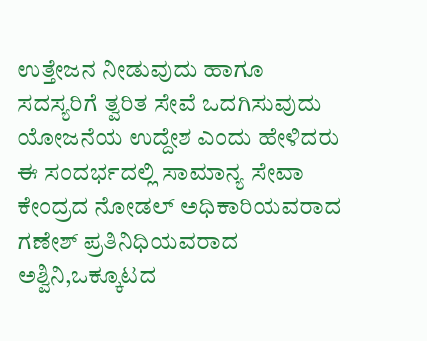ಉತ್ತೇಜನ ನೀಡುವುದು ಹಾಗೂ ಸದಸ್ಯರಿಗೆ ತ್ವರಿತ ಸೇವೆ ಒದಗಿಸುವುದು ಯೋಜನೆಯ ಉದ್ದೇಶ ಎಂದು ಹೇಳಿದರು
ಈ ಸಂದರ್ಭದಲ್ಲಿ ಸಾಮಾನ್ಯ ಸೇವಾ ಕೇಂದ್ರದ ನೋಡಲ್ ಅಧಿಕಾರಿಯವರಾದ ಗಣೇಶ್ ಪ್ರತಿನಿಧಿಯವರಾದ ಅಶ್ವಿನಿ,ಒಕ್ಕೂಟದ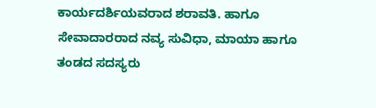ಕಾರ್ಯದರ್ಶಿಯವರಾದ ಶರಾವತಿ. ಹಾಗೂ ಸೇವಾದಾರರಾದ ನವ್ಯ ಸುವಿಧಾ, ಮಾಯಾ ಹಾಗೂ ತಂಡದ ಸದಸ್ಯರು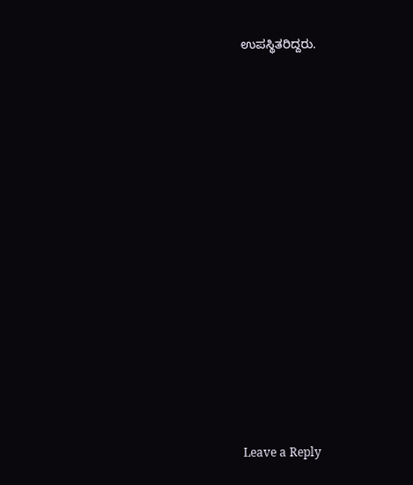ಉಪಸ್ಥಿತರಿದ್ದರು.
















Leave a Reply